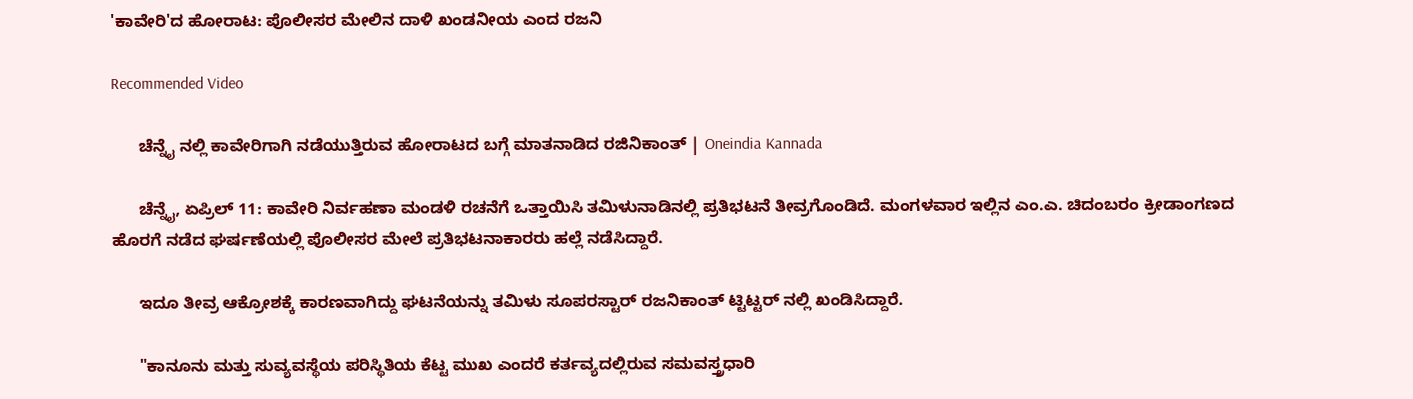'ಕಾವೇರಿ'ದ ಹೋರಾಟ: ಪೊಲೀಸರ ಮೇಲಿನ ದಾಳಿ ಖಂಡನೀಯ ಎಂದ ರಜನಿ

Recommended Video

      ಚೆನ್ನೈ ನಲ್ಲಿ ಕಾವೇರಿಗಾಗಿ ನಡೆಯುತ್ತಿರುವ ಹೋರಾಟದ ಬಗ್ಗೆ ಮಾತನಾಡಿದ ರಜಿನಿಕಾಂತ್ | Oneindia Kannada

      ಚೆನ್ನೈ, ಏಪ್ರಿಲ್ 11: ಕಾವೇರಿ ನಿರ್ವಹಣಾ ಮಂಡಳಿ ರಚನೆಗೆ ಒತ್ತಾಯಿಸಿ ತಮಿಳುನಾಡಿನಲ್ಲಿ ಪ್ರತಿಭಟನೆ ತೀವ್ರಗೊಂಡಿದೆ. ಮಂಗಳವಾರ ಇಲ್ಲಿನ ಎಂ.ಎ. ಚಿದಂಬರಂ ಕ್ರೀಡಾಂಗಣದ ಹೊರಗೆ ನಡೆದ ಘರ್ಷಣೆಯಲ್ಲಿ ಪೊಲೀಸರ ಮೇಲೆ ಪ್ರತಿಭಟನಾಕಾರರು ಹಲ್ಲೆ ನಡೆಸಿದ್ದಾರೆ.

      ಇದೂ ತೀವ್ರ ಆಕ್ರೋಶಕ್ಕೆ ಕಾರಣವಾಗಿದ್ದು ಘಟನೆಯನ್ನು ತಮಿಳು ಸೂಪರಸ್ಟಾರ್ ರಜನಿಕಾಂತ್ ಟ್ಟಿಟ್ಟರ್ ನಲ್ಲಿ ಖಂಡಿಸಿದ್ದಾರೆ.

      "ಕಾನೂನು ಮತ್ತು ಸುವ್ಯವಸ್ಥೆಯ ಪರಿಸ್ಥಿತಿಯ ಕೆಟ್ಟ ಮುಖ ಎಂದರೆ ಕರ್ತವ್ಯದಲ್ಲಿರುವ ಸಮವಸ್ತ್ರಧಾರಿ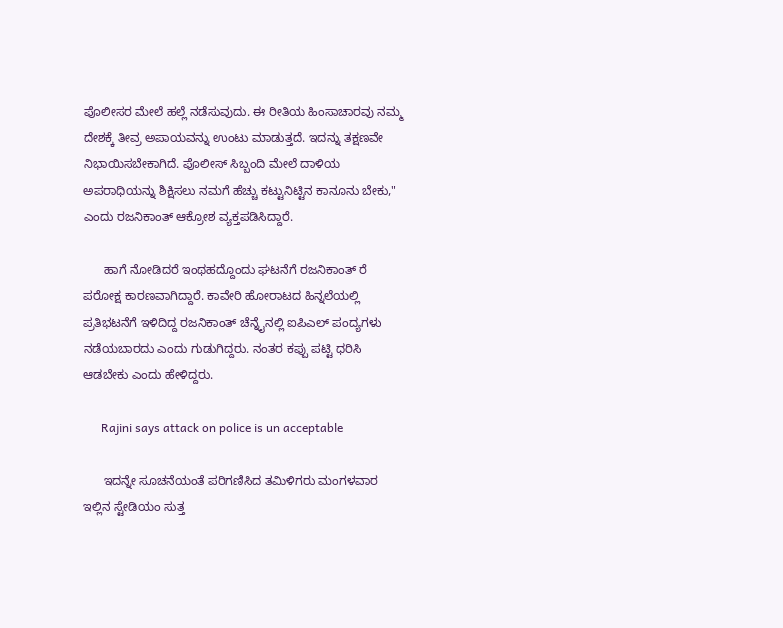ಪೊಲೀಸರ ಮೇಲೆ ಹಲ್ಲೆ ನಡೆಸುವುದು. ಈ ರೀತಿಯ ಹಿಂಸಾಚಾರವು ನಮ್ಮ ದೇಶಕ್ಕೆ ತೀವ್ರ ಅಪಾಯವನ್ನು ಉಂಟು ಮಾಡುತ್ತದೆ. ಇದನ್ನು ತಕ್ಷಣವೇ ನಿಭಾಯಿಸಬೇಕಾಗಿದೆ. ಪೊಲೀಸ್ ಸಿಬ್ಬಂದಿ ಮೇಲೆ ದಾಳಿಯ ಅಪರಾಧಿಯನ್ನು ಶಿಕ್ಷಿಸಲು ನಮಗೆ ಹೆಚ್ಚು ಕಟ್ಟುನಿಟ್ಟಿನ ಕಾನೂನು ಬೇಕು," ಎಂದು ರಜನಿಕಾಂತ್ ಆಕ್ರೋಶ ವ್ಯಕ್ತಪಡಿಸಿದ್ದಾರೆ.

      ಹಾಗೆ ನೋಡಿದರೆ ಇಂಥಹದ್ದೊಂದು ಘಟನೆಗೆ ರಜನಿಕಾಂತ್ ರೆ ಪರೋಕ್ಷ ಕಾರಣವಾಗಿದ್ದಾರೆ. ಕಾವೇರಿ ಹೋರಾಟದ ಹಿನ್ನಲೆಯಲ್ಲಿ ಪ್ರತಿಭಟನೆಗೆ ಇಳಿದಿದ್ದ ರಜನಿಕಾಂತ್ ಚೆನ್ನೈನಲ್ಲಿ ಐಪಿಎಲ್ ಪಂದ್ಯಗಳು ನಡೆಯಬಾರದು ಎಂದು ಗುಡುಗಿದ್ದರು. ನಂತರ ಕಪ್ಪು ಪಟ್ಟಿ ಧರಿಸಿ ಆಡಬೇಕು ಎಂದು ಹೇಳಿದ್ದರು.

      Rajini says attack on police is un acceptable

      ಇದನ್ನೇ ಸೂಚನೆಯಂತೆ ಪರಿಗಣಿಸಿದ ತಮಿಳಿಗರು ಮಂಗಳವಾರ ಇಲ್ಲಿನ ಸ್ಟೇಡಿಯಂ ಸುತ್ತ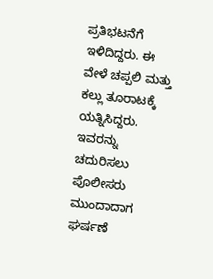ಪ್ರತಿಭಟನೆಗೆ ಇಳಿದಿದ್ದರು. ಈ ವೇಳೆ ಚಪ್ಪಲಿ ಮತ್ತು ಕಲ್ಲು ತೂರಾಟಕ್ಕೆ ಯತ್ನಿಸಿದ್ದರು. ಇವರನ್ನು ಚದುರಿಸಲು ಪೊಲೀಸರು ಮುಂದಾದಾಗ ಘರ್ಷಣೆ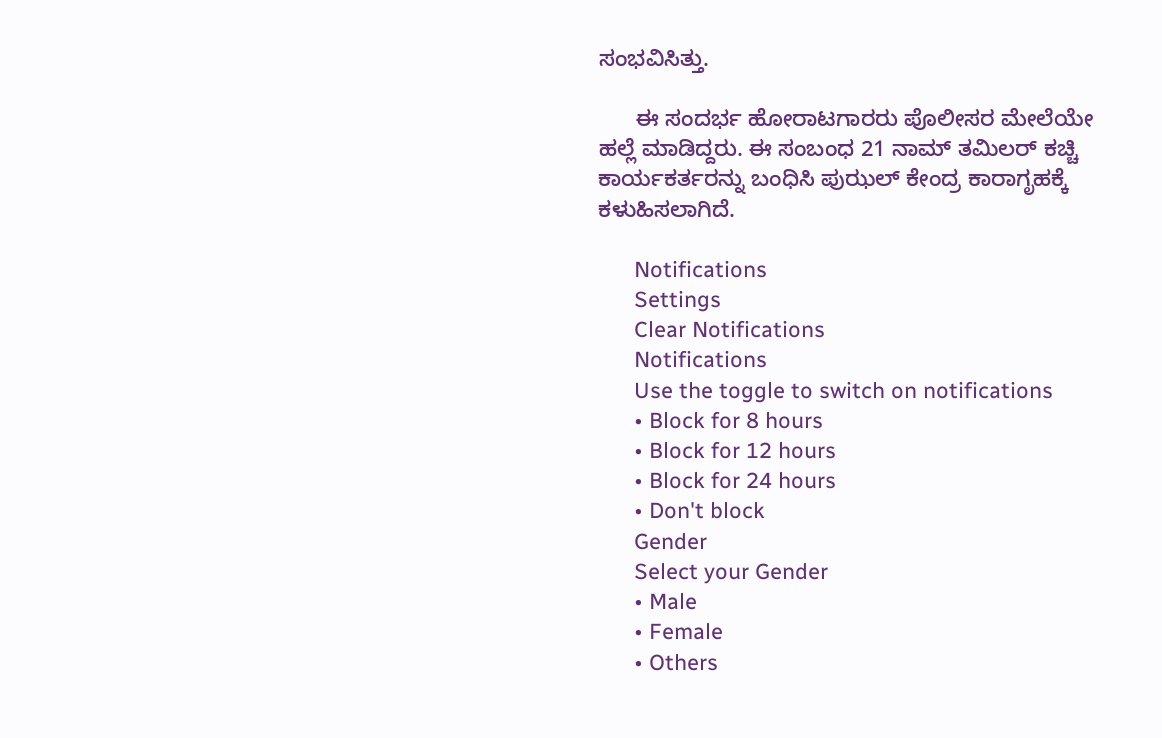ಸಂಭವಿಸಿತ್ತು.

      ಈ ಸಂದರ್ಭ ಹೋರಾಟಗಾರರು ಪೊಲೀಸರ ಮೇಲೆಯೇ ಹಲ್ಲೆ ಮಾಡಿದ್ದರು. ಈ ಸಂಬಂಧ 21 ನಾಮ್ ತಮಿಲರ್ ಕಚ್ಚಿ ಕಾರ್ಯಕರ್ತರನ್ನು ಬಂಧಿಸಿ ಪುಝಲ್ ಕೇಂದ್ರ ಕಾರಾಗೃಹಕ್ಕೆ ಕಳುಹಿಸಲಾಗಿದೆ.

      Notifications
      Settings
      Clear Notifications
      Notifications
      Use the toggle to switch on notifications
      • Block for 8 hours
      • Block for 12 hours
      • Block for 24 hours
      • Don't block
      Gender
      Select your Gender
      • Male
      • Female
      • Others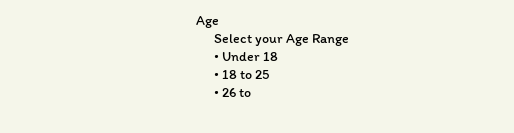Age
      Select your Age Range
      • Under 18
      • 18 to 25
      • 26 to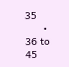35
      • 36 to 45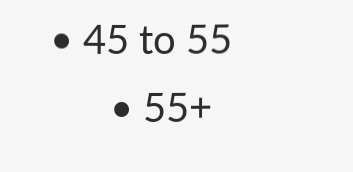• 45 to 55
      • 55+